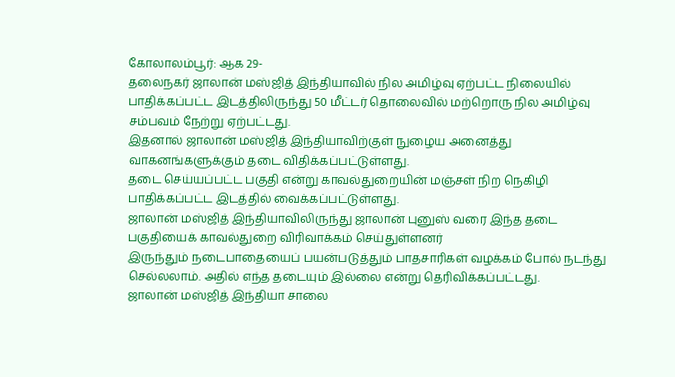கோலாலம்பூர்: ஆக 29-
தலைநகர் ஜாலான் மஸ்ஜித் இந்தியாவில் நில அமிழ்வு ஏற்பட்ட நிலையில் பாதிக்கப்பட்ட இடத்திலிருந்து 50 மீட்டர் தொலைவில் மற்றொரு நில அமிழ்வு சம்பவம் நேற்று ஏற்பட்டது.
இதனால் ஜாலான் மஸ்ஜித் இந்தியாவிற்குள் நுழைய அனைத்து வாகனங்களுக்கும் தடை விதிக்கப்பட்டுள்ளது.
தடை செய்யப்பட்ட பகுதி என்று காவல்துறையின் மஞ்சள் நிற நெகிழி பாதிக்கப்பட்ட இடத்தில் வைக்கப்பட்டுள்ளது.
ஜாலான் மஸ்ஜித் இந்தியாவிலிருந்து ஜாலான் புனுஸ் வரை இந்த தடை பகுதியைக் காவல்துறை விரிவாக்கம் செய்துள்ளனர்
இருந்தும் நடைபாதையைப் பயன்படுத்தும் பாதசாரிகள் வழக்கம் போல் நடந்து செல்லலாம். அதில் எந்த தடையும் இல்லை என்று தெரிவிக்கப்பட்டது.
ஜாலான் மஸ்ஜித் இந்தியா சாலை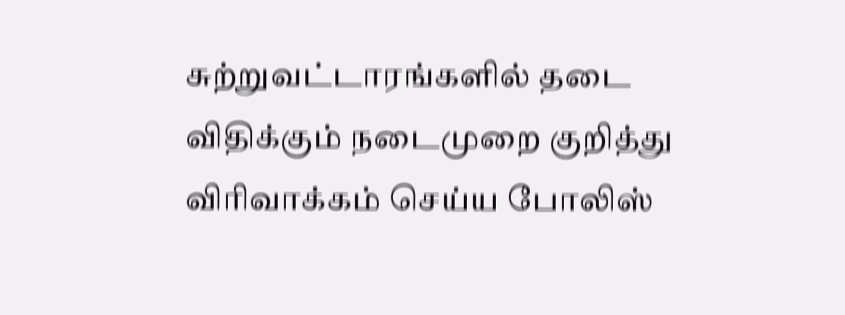சுற்றுவட்டாரங்களில் தடை விதிக்கும் நடைமுறை குறித்து விரிவாக்கம் செய்ய போலிஸ்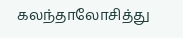கலந்தாலோசித்து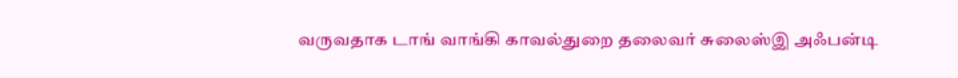வருவதாக டாங் வாங்கி காவல்துறை தலைவர் சுலைஸ்இ அஃபன்டி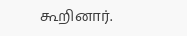கூறினார்.